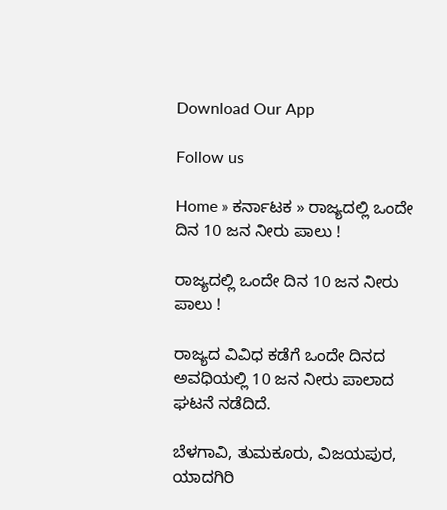Download Our App

Follow us

Home » ಕರ್ನಾಟಕ » ರಾಜ್ಯದಲ್ಲಿ ಒಂದೇ ದಿನ 10 ಜನ ನೀರು ಪಾಲು !

ರಾಜ್ಯದಲ್ಲಿ ಒಂದೇ ದಿನ 10 ಜನ ನೀರು ಪಾಲು !

ರಾಜ್ಯದ ವಿವಿಧ ಕಡೆಗೆ ಒಂದೇ ದಿನದ ಅವಧಿಯಲ್ಲಿ 10 ಜನ ನೀರು ಪಾಲಾದ ಘಟನೆ ನಡೆದಿದೆ.

ಬೆಳಗಾವಿ, ತುಮಕೂರು, ವಿಜಯಪುರ, ಯಾದಗಿರಿ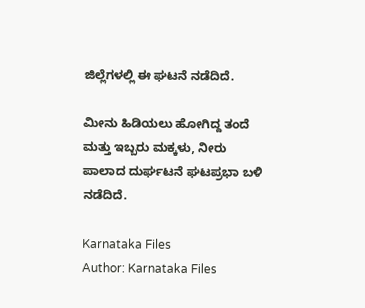ಜಿಲ್ಲೆಗಳಲ್ಲಿ ಈ ಘಟನೆ ನಡೆದಿದೆ.

ಮೀನು ಹಿಡಿಯಲು ಹೋಗಿದ್ದ ತಂದೆ ಮತ್ತು ಇಬ್ಬರು ಮಕ್ಕಳು, ನೀರು ಪಾಲಾದ ದುರ್ಘಟನೆ ಘಟಪ್ರಭಾ ಬಳಿ ನಡೆದಿದೆ.

Karnataka Files
Author: Karnataka Files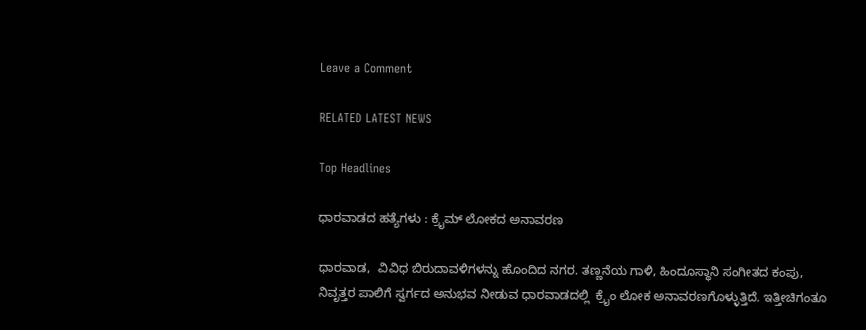Leave a Comment

RELATED LATEST NEWS

Top Headlines

ಧಾರವಾಡದ ಹತ್ಯೆಗಳು : ಕ್ರೈಮ್ ಲೋಕದ ಅನಾವರಣ

ಧಾರವಾಡ,  ವಿವಿಧ ಬಿರುದಾವಳಿಗಳನ್ನು ಹೊಂದಿದ ನಗರ. ತಣ್ಣನೆಯ ಗಾಳಿ, ಹಿಂದೂಸ್ಥಾನಿ ಸಂಗೀತದ ಕಂಪು, ನಿವೃತ್ತರ ಪಾಲಿಗೆ ಸ್ವರ್ಗದ ಅನುಭವ ನೀಡುವ ಧಾರವಾಡದಲ್ಲಿ  ಕ್ರೈಂ ಲೋಕ ಅನಾವರಣಗೊಳ್ಳುತ್ತಿದೆ. ಇತ್ತೀಚಿಗಂತೂ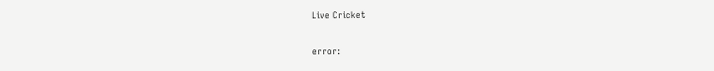Live Cricket

error: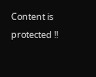Content is protected !!